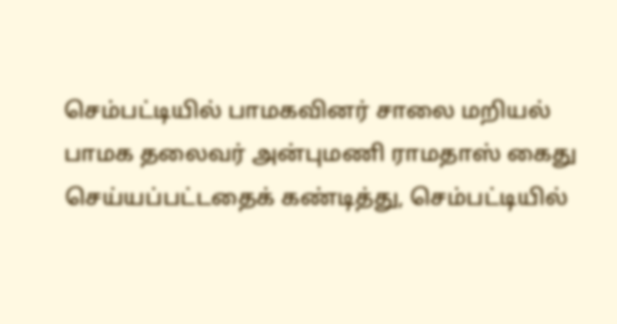செம்பட்டியில் பாமகவினர் சாலை மறியல்
பாமக தலைவர் அன்புமணி ராமதாஸ் கைது செய்யப்பட்டதைக் கண்டித்து, செம்பட்டியில்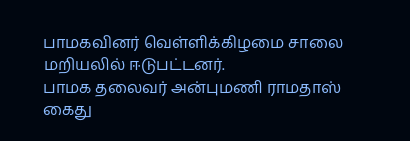பாமகவினர் வெள்ளிக்கிழமை சாலை மறியலில் ஈடுபட்டனர்.
பாமக தலைவர் அன்புமணி ராமதாஸ் கைது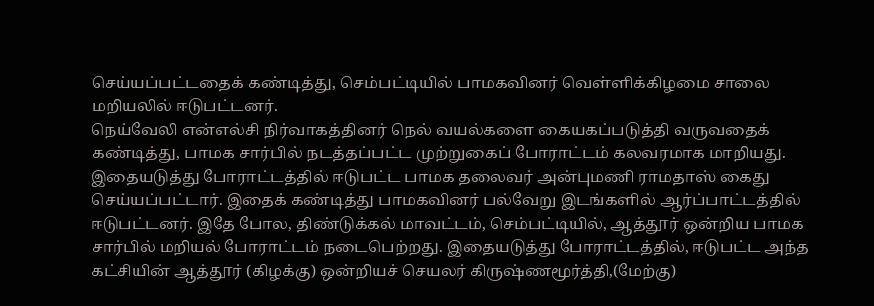செய்யப்பட்டதைக் கண்டித்து, செம்பட்டியில் பாமகவினர் வெள்ளிக்கிழமை சாலை மறியலில் ஈடுபட்டனர்.
நெய்வேலி என்எல்சி நிர்வாகத்தினர் நெல் வயல்களை கையகப்படுத்தி வருவதைக் கண்டித்து, பாமக சார்பில் நடத்தப்பட்ட முற்றுகைப் போராட்டம் கலவரமாக மாறியது. இதையடுத்து போராட்டத்தில் ஈடுபட்ட பாமக தலைவர் அன்புமணி ராமதாஸ் கைது செய்யப்பட்டார். இதைக் கண்டித்து பாமகவினர் பல்வேறு இடங்களில் ஆர்ப்பாட்டத்தில் ஈடுபட்டனர். இதே போல, திண்டுக்கல் மாவட்டம், செம்பட்டியில், ஆத்தூர் ஒன்றிய பாமக சார்பில் மறியல் போராட்டம் நடைபெற்றது. இதையடுத்து போராட்டத்தில், ஈடுபட்ட அந்த கட்சியின் ஆத்தூர் (கிழக்கு) ஒன்றியச் செயலர் கிருஷ்ணமூர்த்தி,(மேற்கு)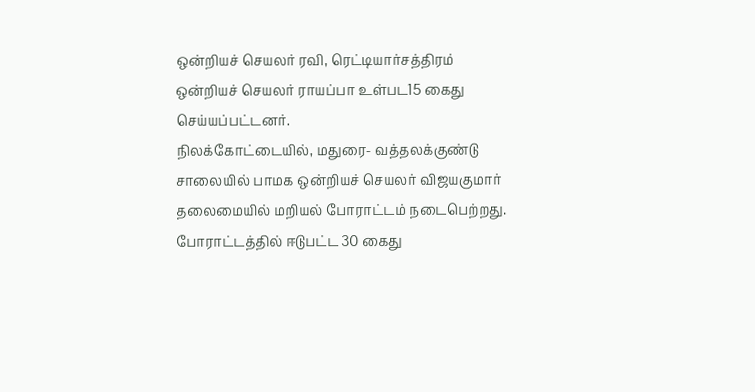ஒன்றியச் செயலர் ரவி, ரெட்டியார்சத்திரம் ஒன்றியச் செயலர் ராயப்பா உள்பட15 கைது செய்யப்பட்டனர்.
நிலக்கோட்டையில், மதுரை- வத்தலக்குண்டு சாலையில் பாமக ஒன்றியச் செயலர் விஜயகுமார் தலைமையில் மறியல் போராட்டம் நடைபெற்றது. போராட்டத்தில் ஈடுபட்ட 30 கைது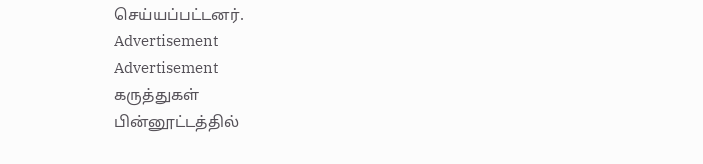செய்யப்பட்டனர்.
Advertisement
Advertisement
கருத்துகள்
பின்னூட்டத்தில்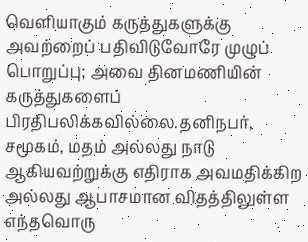வெளியாகும் கருத்துகளுக்கு அவற்றைப் பதிவிடுவோரே முழுப் பொறுப்பு; அவை தினமணியின் கருத்துகளைப் பிரதிபலிக்கவில்லை.தனிநபர், சமூகம், மதம் அல்லது நாடு ஆகியவற்றுக்கு எதிராக அவமதிக்கிற அல்லது ஆபாசமான விதத்திலுள்ள எந்தவொரு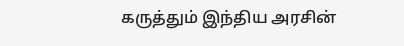கருத்தும் இந்திய அரசின்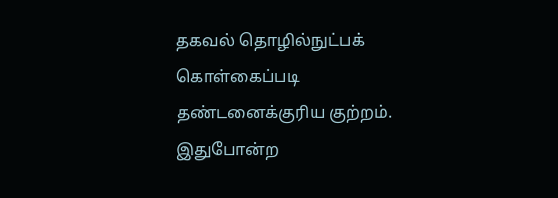தகவல் தொழில்நுட்பக் கொள்கைப்படி தண்டனைக்குரிய குற்றம். இதுபோன்ற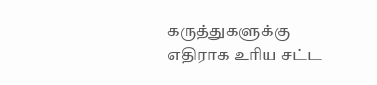கருத்துகளுக்கு எதிராக உரிய சட்ட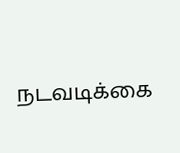நடவடிக்கை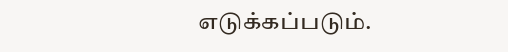எடுக்கப்படும்.